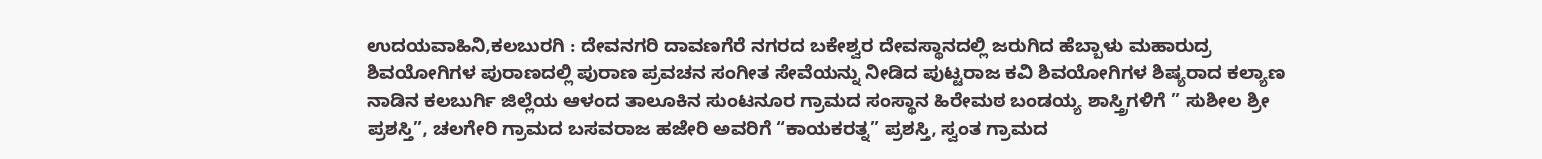ಉದಯವಾಹಿನಿ,ಕಲಬುರಗಿ : ದೇವನಗರಿ ದಾವಣಗೆರೆ ನಗರದ ಬಕೇಶ್ವರ ದೇವಸ್ಥಾನದಲ್ಲಿ ಜರುಗಿದ ಹೆಬ್ಬಾಳು ಮಹಾರುದ್ರ ಶಿವಯೋಗಿಗಳ ಪುರಾಣದಲ್ಲಿ ಪುರಾಣ ಪ್ರವಚನ ಸಂಗೀತ ಸೇವೆಯನ್ನು ನೀಡಿದ ಪುಟ್ಟರಾಜ ಕವಿ ಶಿವಯೋಗಿಗಳ ಶಿಷ್ಯರಾದ ಕಲ್ಯಾಣ ನಾಡಿನ ಕಲಬುರ್ಗಿ ಜಿಲ್ಲೆಯ ಆಳಂದ ತಾಲೂಕಿನ ಸುಂಟನೂರ ಗ್ರಾಮದ ಸಂಸ್ಥಾನ ಹಿರೇಮಠ ಬಂಡಯ್ಯ ಶಾಸ್ತ್ರಿಗಳಿಗೆ ” ಸುಶೀಲ ಶ್ರೀ ಪ್ರಶಸ್ತಿ”, ಚಲಗೇರಿ ಗ್ರಾಮದ ಬಸವರಾಜ ಹಜೇರಿ ಅವರಿಗೆ “ಕಾಯಕರತ್ನ” ಪ್ರಶಸ್ತಿ, ಸ್ವಂತ ಗ್ರಾಮದ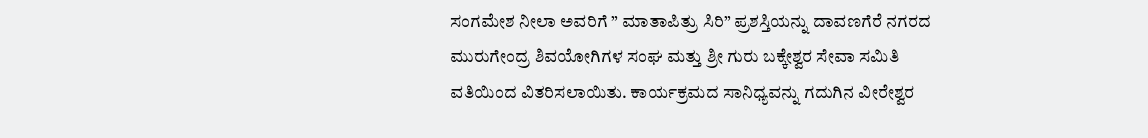ಸಂಗಮೇಶ ನೀಲಾ ಅವರಿಗೆ ” ಮಾತಾಪಿತ್ರು ಸಿರಿ” ಪ್ರಶಸ್ತಿಯನ್ನು ದಾವಣಗೆರೆ ನಗರದ ಮುರುಗೇಂದ್ರ ಶಿವಯೋಗಿಗಳ ಸಂಘ ಮತ್ತು ಶ್ರೀ ಗುರು ಬಕ್ಕೇಶ್ವರ ಸೇವಾ ಸಮಿತಿ ವತಿಯಿಂದ ವಿತರಿಸಲಾಯಿತು. ಕಾರ್ಯಕ್ರಮದ ಸಾನಿಧ್ಯವನ್ನು ಗದುಗಿನ ವೀರೇಶ್ವರ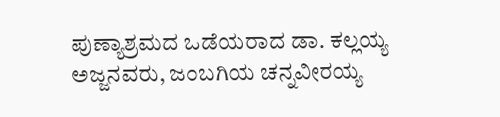ಪುಣ್ಯಾಶ್ರಮದ ಒಡೆಯರಾದ ಡಾ. ಕಲ್ಲಯ್ಯ ಅಜ್ಜನವರು, ಜಂಬಗಿಯ ಚನ್ನವೀರಯ್ಯ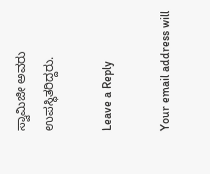ಸ್ವಾಮಿಜೀ ಅವರು ಉಪಸ್ಥಿತರಿದ್ದರು.

Leave a Reply

Your email address will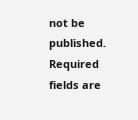not be published. Required fields are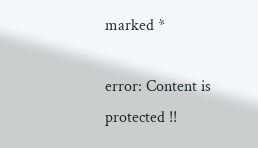marked *

error: Content is protected !!